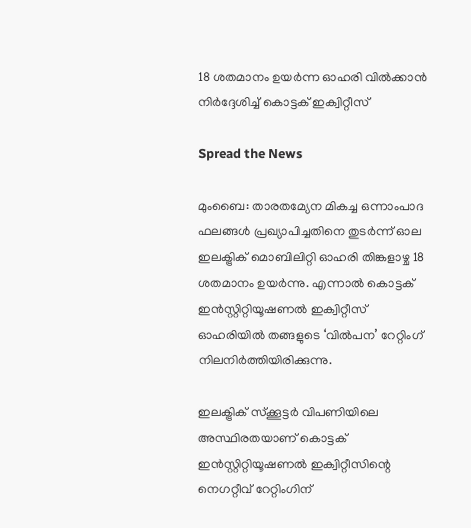18 ശതമാനം ഉയര്‍ന്ന ഓഹരി വില്‍ക്കാന്‍ നിര്‍ദ്ദേശിച്ച് കൊട്ടക് ഇക്വിറ്റീസ്

Spread the News

മുംബൈ: താരതമ്യേന മികച്ച ഒന്നാംപാദ ഫലങ്ങള്‍ പ്രഖ്യാപിച്ചതിനെ തുടര്‍ന്ന് ഓല ഇലക്ട്രിക് മൊബിലിറ്റി ഓഹരി തിങ്കളാഴ്ച 18 ശതമാനം ഉയര്‍ന്നു. എന്നാല്‍ കൊട്ടക് ഇന്‍സ്റ്റിറ്റിയൂഷണല്‍ ഇക്വിറ്റീസ് ഓഹരിയില്‍ തങ്ങളുടെ ‘വില്‍പന’ റേറ്റിംഗ് നിലനിര്‍ത്തിയിരിക്കുന്നു.

ഇലക്ട്രിക് സ്‌ക്കൂട്ടര്‍ വിപണിയിലെ അസ്ഥിരതയാണ് കൊട്ടക് ഇന്‍സ്റ്റിറ്റിയൂഷണല്‍ ഇക്വിറ്റീസിന്റെ നെഗറ്റീവ് റേറ്റിംഗിന്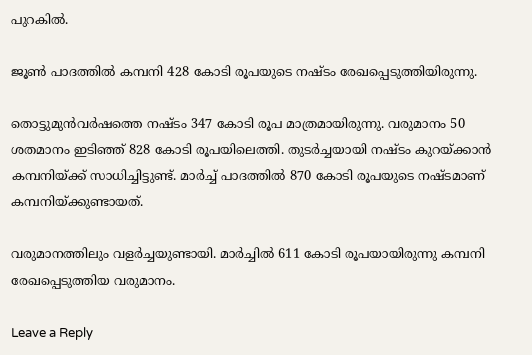പുറകില്‍.

ജൂണ്‍ പാദത്തില്‍ കമ്പനി 428 കോടി രൂപയുടെ നഷ്ടം രേഖപ്പെടുത്തിയിരുന്നു.

തൊട്ടുമുന്‍വര്‍ഷത്തെ നഷ്ടം 347 കോടി രൂപ മാത്രമായിരുന്നു. വരുമാനം 50 ശതമാനം ഇടിഞ്ഞ് 828 കോടി രൂപയിലെത്തി. തുടര്‍ച്ചയായി നഷ്ടം കുറയ്ക്കാന്‍ കമ്പനിയ്ക്ക് സാധിച്ചിട്ടുണ്ട്. മാര്‍ച്ച് പാദത്തില്‍ 870 കോടി രൂപയുടെ നഷ്ടമാണ് കമ്പനിയ്ക്കുണ്ടായത്.

വരുമാനത്തിലും വളര്‍ച്ചയുണ്ടായി. മാര്‍ച്ചില്‍ 611 കോടി രൂപയായിരുന്നു കമ്പനി രേഖപ്പെടുത്തിയ വരുമാനം.

Leave a Reply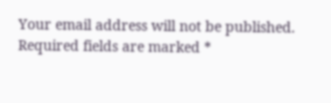Your email address will not be published. Required fields are marked *